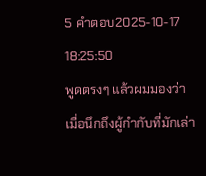5 คำตอบ2025-10-17 18:25:50
พูดตรงๆ แล้วผมมองว่าเมื่อนึกถึงผู้กำกับที่มักเล่า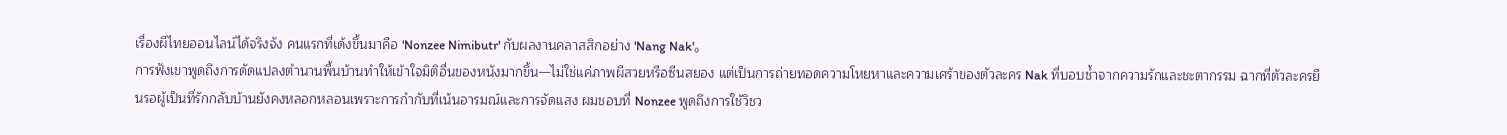เรื่องผีไทยออนไลน์ได้จริงจัง คนแรกที่เด้งขึ้นมาคือ 'Nonzee Nimibutr' กับผลงานคลาสสิกอย่าง 'Nang Nak'。
การฟังเขาพูดถึงการดัดแปลงตำนานพื้นบ้านทำให้เข้าใจมิติอื่นของหนังมากขึ้น—ไม่ใช่แค่ภาพผีสวยหรือซีนสยอง แต่เป็นการถ่ายทอดความโหยหาและความเศร้าของตัวละคร Nak ที่บอบช้ำจากความรักและชะตากรรม ฉากที่ตัวละครยืนรอผู้เป็นที่รักกลับบ้านยังคงหลอกหลอนเพราะการกำกับที่เน้นอารมณ์และการจัดแสง ผมชอบที่ Nonzee พูดถึงการใช้วิชว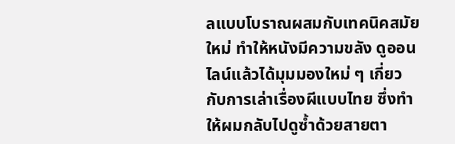ลแบบโบราณผสมกับเทคนิคสมัยใหม่ ทำให้หนังมีความขลัง ดูออนไลน์แล้วได้มุมมองใหม่ ๆ เกี่ยวกับการเล่าเรื่องผีแบบไทย ซึ่งทำให้ผมกลับไปดูซ้ำด้วยสายตา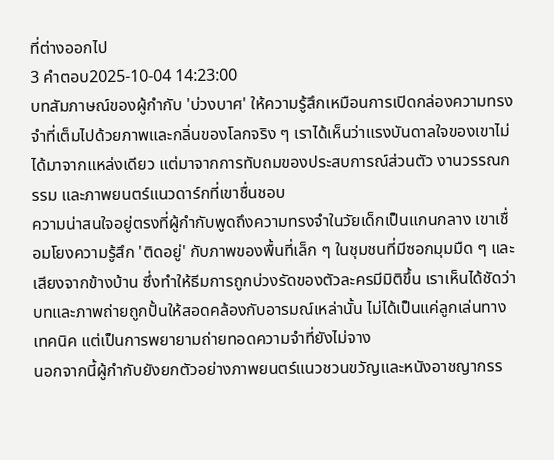ที่ต่างออกไป
3 คำตอบ2025-10-04 14:23:00
บทสัมภาษณ์ของผู้กำกับ 'บ่วงบาศ' ให้ความรู้สึกเหมือนการเปิดกล่องความทรงจำที่เต็มไปด้วยภาพและกลิ่นของโลกจริง ๆ เราได้เห็นว่าแรงบันดาลใจของเขาไม่ได้มาจากแหล่งเดียว แต่มาจากการทับถมของประสบการณ์ส่วนตัว งานวรรณกรรม และภาพยนตร์แนวดาร์กที่เขาชื่นชอบ
ความน่าสนใจอยู่ตรงที่ผู้กำกับพูดถึงความทรงจำในวัยเด็กเป็นแกนกลาง เขาเชื่อมโยงความรู้สึก 'ติดอยู่' กับภาพของพื้นที่เล็ก ๆ ในชุมชนที่มีซอกมุมมืด ๆ และเสียงจากข้างบ้าน ซึ่งทำให้ธีมการถูกบ่วงรัดของตัวละครมีมิติขึ้น เราเห็นได้ชัดว่าบทและภาพถ่ายถูกปั้นให้สอดคล้องกับอารมณ์เหล่านั้น ไม่ได้เป็นแค่ลูกเล่นทางเทคนิค แต่เป็นการพยายามถ่ายทอดความจำที่ยังไม่จาง
นอกจากนี้ผู้กำกับยังยกตัวอย่างภาพยนตร์แนวชวนขวัญและหนังอาชญากรร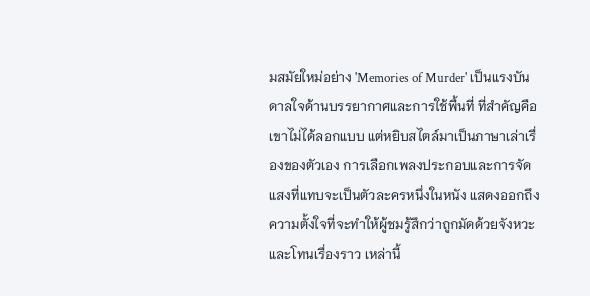มสมัยใหม่อย่าง 'Memories of Murder' เป็นแรงบันดาลใจด้านบรรยากาศและการใช้พื้นที่ ที่สำคัญคือเขาไม่ได้ลอกแบบ แต่หยิบสไตล์มาเป็นภาษาเล่าเรื่องของตัวเอง การเลือกเพลงประกอบและการจัดแสงที่แทบจะเป็นตัวละครหนึ่งในหนัง แสดงออกถึงความตั้งใจที่จะทำให้ผู้ชมรู้สึกว่าถูกมัดด้วยจังหวะและโทนเรื่องราว เหล่านี้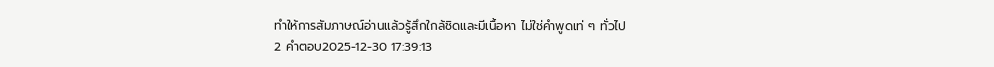ทำให้การสัมภาษณ์อ่านแล้วรู้สึกใกล้ชิดและมีเนื้อหา ไม่ใช่คำพูดเท่ ๆ ทั่วไป
2 คำตอบ2025-12-30 17:39:13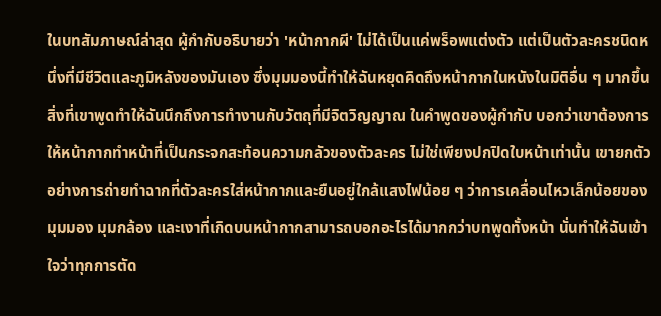ในบทสัมภาษณ์ล่าสุด ผู้กำกับอธิบายว่า 'หน้ากากผี' ไม่ได้เป็นแค่พร็อพแต่งตัว แต่เป็นตัวละครชนิดหนึ่งที่มีชีวิตและภูมิหลังของมันเอง ซึ่งมุมมองนี้ทำให้ฉันหยุดคิดถึงหน้ากากในหนังในมิติอื่น ๆ มากขึ้น
สิ่งที่เขาพูดทำให้ฉันนึกถึงการทำงานกับวัตถุที่มีจิตวิญญาณ ในคำพูดของผู้กำกับ บอกว่าเขาต้องการให้หน้ากากทำหน้าที่เป็นกระจกสะท้อนความกลัวของตัวละคร ไม่ใช่เพียงปกปิดใบหน้าเท่านั้น เขายกตัวอย่างการถ่ายทำฉากที่ตัวละครใส่หน้ากากและยืนอยู่ใกล้แสงไฟน้อย ๆ ว่าการเคลื่อนไหวเล็กน้อยของมุมมอง มุมกล้อง และเงาที่เกิดบนหน้ากากสามารถบอกอะไรได้มากกว่าบทพูดทั้งหน้า นั่นทำให้ฉันเข้าใจว่าทุกการตัด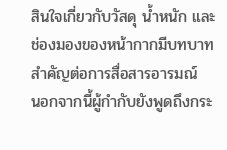สินใจเกี่ยวกับวัสดุ น้ำหนัก และช่องมองของหน้ากากมีบทบาทสำคัญต่อการสื่อสารอารมณ์
นอกจากนี้ผู้กำกับยังพูดถึงกระ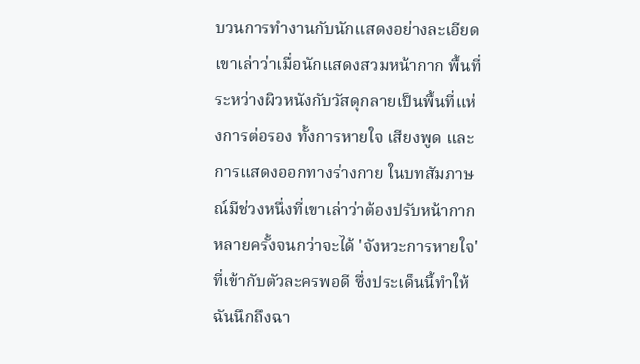บวนการทำงานกับนักแสดงอย่างละเอียด เขาเล่าว่าเมื่อนักแสดงสวมหน้ากาก พื้นที่ระหว่างผิวหนังกับวัสดุกลายเป็นพื้นที่แห่งการต่อรอง ทั้งการหายใจ เสียงพูด และการแสดงออกทางร่างกาย ในบทสัมภาษณ์มีช่วงหนึ่งที่เขาเล่าว่าต้องปรับหน้ากากหลายครั้งจนกว่าจะได้ 'จังหวะการหายใจ' ที่เข้ากับตัวละครพอดี ซึ่งประเด็นนี้ทำให้ฉันนึกถึงฉา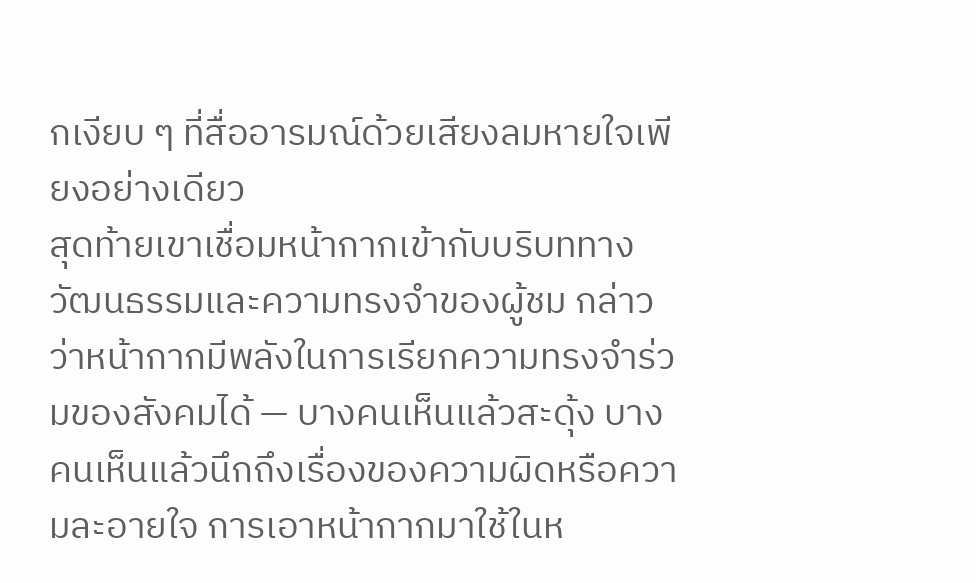กเงียบ ๆ ที่สื่ออารมณ์ด้วยเสียงลมหายใจเพียงอย่างเดียว
สุดท้ายเขาเชื่อมหน้ากากเข้ากับบริบททางวัฒนธรรมและความทรงจำของผู้ชม กล่าวว่าหน้ากากมีพลังในการเรียกความทรงจำร่วมของสังคมได้ — บางคนเห็นแล้วสะดุ้ง บางคนเห็นแล้วนึกถึงเรื่องของความผิดหรือความละอายใจ การเอาหน้ากากมาใช้ในห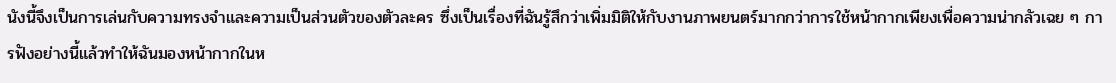นังนี้จึงเป็นการเล่นกับความทรงจำและความเป็นส่วนตัวของตัวละคร ซึ่งเป็นเรื่องที่ฉันรู้สึกว่าเพิ่มมิติให้กับงานภาพยนตร์มากกว่าการใช้หน้ากากเพียงเพื่อความน่ากลัวเฉย ๆ การฟังอย่างนี้แล้วทำให้ฉันมองหน้ากากในห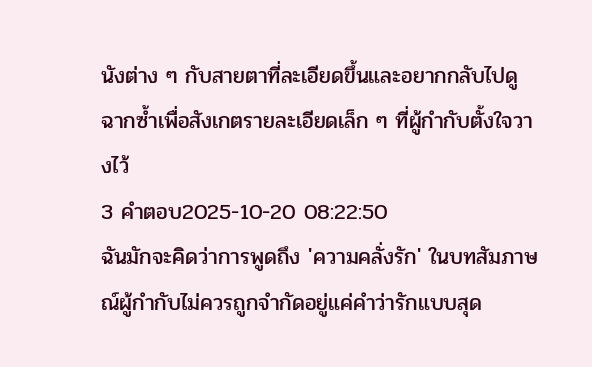นังต่าง ๆ กับสายตาที่ละเอียดขึ้นและอยากกลับไปดูฉากซ้ำเพื่อสังเกตรายละเอียดเล็ก ๆ ที่ผู้กำกับตั้งใจวางไว้
3 คำตอบ2025-10-20 08:22:50
ฉันมักจะคิดว่าการพูดถึง 'ความคลั่งรัก' ในบทสัมภาษณ์ผู้กำกับไม่ควรถูกจำกัดอยู่แค่คำว่ารักแบบสุด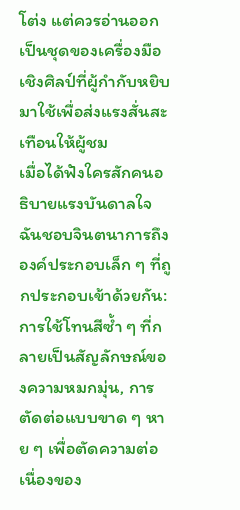โต่ง แต่ควรอ่านออกเป็นชุดของเครื่องมือเชิงศิลป์ที่ผู้กำกับหยิบมาใช้เพื่อส่งแรงสั่นสะเทือนให้ผู้ชม
เมื่อได้ฟังใครสักคนอธิบายแรงบันดาลใจ ฉันชอบจินตนาการถึงองค์ประกอบเล็ก ๆ ที่ถูกประกอบเข้าด้วยกัน: การใช้โทนสีซ้ำ ๆ ที่กลายเป็นสัญลักษณ์ของความหมกมุ่น, การตัดต่อแบบขาด ๆ หาย ๆ เพื่อตัดความต่อเนื่องของ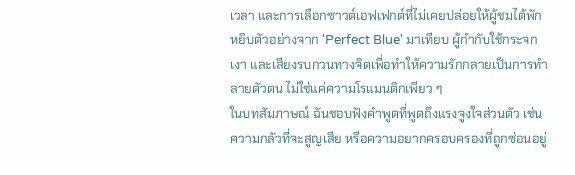เวลา และการเลือกซาวด์เอฟเฟกต์ที่ไม่เคยปล่อยให้ผู้ชมได้พัก หยิบตัวอย่างจาก 'Perfect Blue' มาเทียบ ผู้กำกับใช้กระจก เงา และเสียงรบกวนทางจิตเพื่อทำให้ความรักกลายเป็นการทำลายตัวตน ไม่ใช่แค่ความโรแมนติกเพียว ๆ
ในบทสัมภาษณ์ ฉันชอบฟังคำพูดที่พูดถึงแรงจูงใจส่วนตัว เช่น ความกลัวที่จะสูญเสีย หรือความอยากครอบครองที่ถูกซ่อนอยู่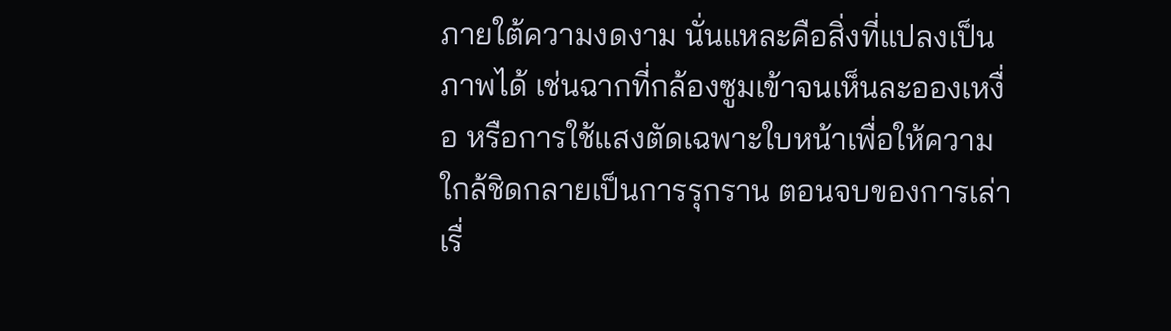ภายใต้ความงดงาม นั่นแหละคือสิ่งที่แปลงเป็นภาพได้ เช่นฉากที่กล้องซูมเข้าจนเห็นละอองเหงื่อ หรือการใช้แสงตัดเฉพาะใบหน้าเพื่อให้ความใกล้ชิดกลายเป็นการรุกราน ตอนจบของการเล่าเรื่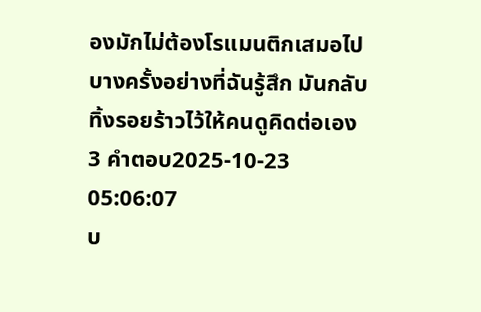องมักไม่ต้องโรแมนติกเสมอไป บางครั้งอย่างที่ฉันรู้สึก มันกลับทิ้งรอยร้าวไว้ให้คนดูคิดต่อเอง
3 คำตอบ2025-10-23 05:06:07
บ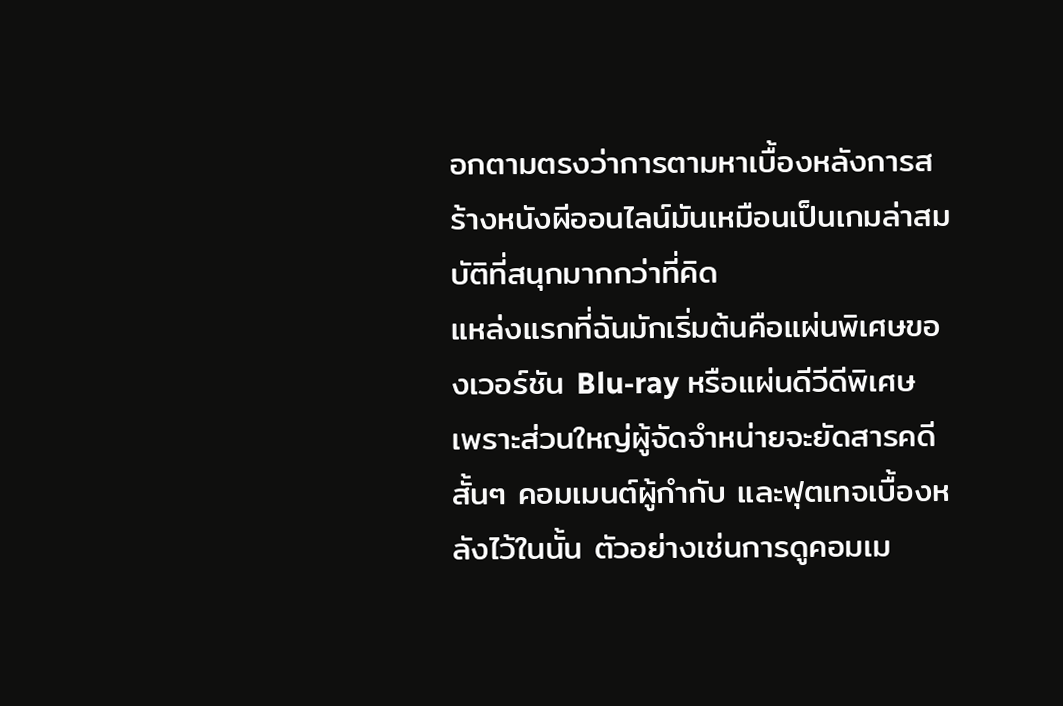อกตามตรงว่าการตามหาเบื้องหลังการสร้างหนังผีออนไลน์มันเหมือนเป็นเกมล่าสมบัติที่สนุกมากกว่าที่คิด
แหล่งแรกที่ฉันมักเริ่มต้นคือแผ่นพิเศษของเวอร์ชัน Blu‑ray หรือแผ่นดีวีดีพิเศษ เพราะส่วนใหญ่ผู้จัดจำหน่ายจะยัดสารคดีสั้นๆ คอมเมนต์ผู้กำกับ และฟุตเทจเบื้องหลังไว้ในนั้น ตัวอย่างเช่นการดูคอมเม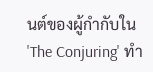นต์ของผู้กำกับใน 'The Conjuring' ทำ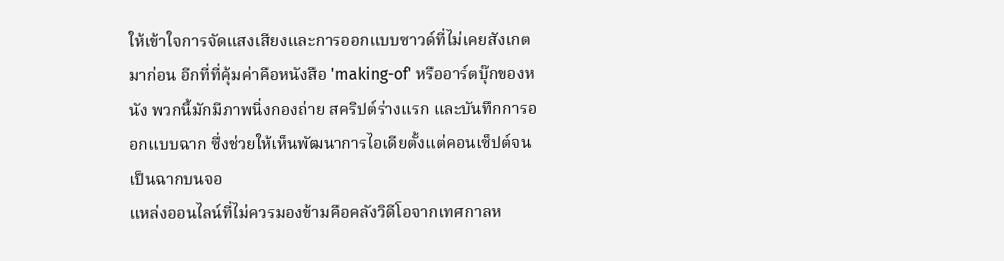ให้เข้าใจการจัดแสงเสียงและการออกแบบซาวด์ที่ไม่เคยสังเกตมาก่อน อีกที่ที่คุ้มค่าคือหนังสือ 'making-of' หรืออาร์ตบุ๊กของหนัง พวกนี้มักมีภาพนิ่งกองถ่าย สคริปต์ร่างแรก และบันทึกการออกแบบฉาก ซึ่งช่วยให้เห็นพัฒนาการไอเดียตั้งแต่คอนเซ็ปต์จนเป็นฉากบนจอ
แหล่งออนไลน์ที่ไม่ควรมองข้ามคือคลังวิดีโอจากเทศกาลห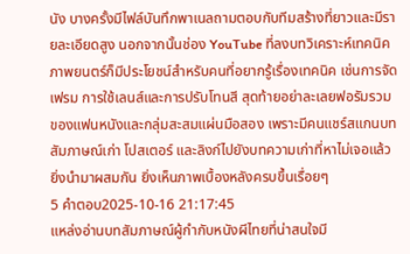นัง บางครั้งมีไฟล์บันทึกพาเนลถามตอบกับทีมสร้างที่ยาวและมีรายละเอียดสูง นอกจากนั้นช่อง YouTube ที่ลงบทวิเคราะห์เทคนิคภาพยนตร์ก็มีประโยชน์สำหรับคนที่อยากรู้เรื่องเทคนิค เช่นการจัดเฟรม การใช้เลนส์และการปรับโทนสี สุดท้ายอย่าละเลยฟอรัมรวมของแฟนหนังและกลุ่มสะสมแผ่นมือสอง เพราะมีคนแชร์สแกนบทสัมภาษณ์เก่า โปสเตอร์ และลิงก์ไปยังบทความเก่าที่หาไม่เจอแล้ว ยิ่งนำมาผสมกัน ยิ่งเห็นภาพเบื้องหลังครบขึ้นเรื่อยๆ
5 คำตอบ2025-10-16 21:17:45
แหล่งอ่านบทสัมภาษณ์ผู้กำกับหนังผีไทยที่น่าสนใจมี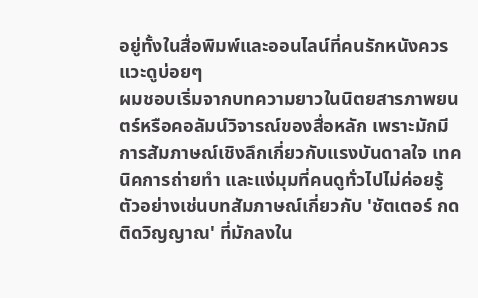อยู่ทั้งในสื่อพิมพ์และออนไลน์ที่คนรักหนังควรแวะดูบ่อยๆ
ผมชอบเริ่มจากบทความยาวในนิตยสารภาพยนตร์หรือคอลัมน์วิจารณ์ของสื่อหลัก เพราะมักมีการสัมภาษณ์เชิงลึกเกี่ยวกับแรงบันดาลใจ เทคนิคการถ่ายทำ และแง่มุมที่คนดูทั่วไปไม่ค่อยรู้ ตัวอย่างเช่นบทสัมภาษณ์เกี่ยวกับ 'ชัตเตอร์ กดติดวิญญาณ' ที่มักลงใน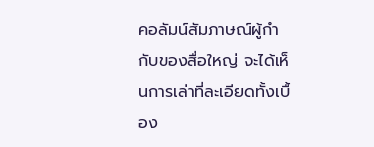คอลัมน์สัมภาษณ์ผู้กำกับของสื่อใหญ่ จะได้เห็นการเล่าที่ละเอียดทั้งเบื้อง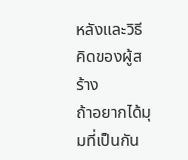หลังและวิธีคิดของผู้สร้าง
ถ้าอยากได้มุมที่เป็นกัน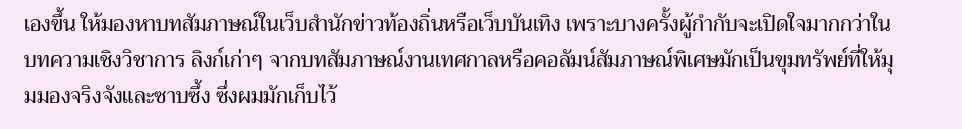เองขึ้น ให้มองหาบทสัมภาษณ์ในเว็บสำนักข่าวท้องถิ่นหรือเว็บบันเทิง เพราะบางครั้งผู้กำกับจะเปิดใจมากกว่าในบทความเชิงวิชาการ ลิงก์เก่าๆ จากบทสัมภาษณ์งานเทศกาลหรือคอลัมน์สัมภาษณ์พิเศษมักเป็นขุมทรัพย์ที่ให้มุมมองจริงจังและซาบซึ้ง ซึ่งผมมักเก็บไว้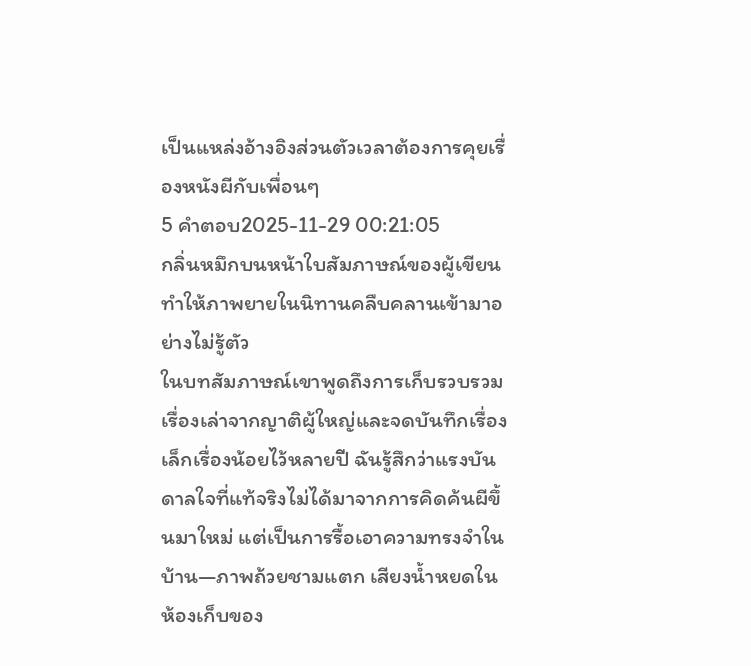เป็นแหล่งอ้างอิงส่วนตัวเวลาต้องการคุยเรื่องหนังผีกับเพื่อนๆ
5 คำตอบ2025-11-29 00:21:05
กลิ่นหมึกบนหน้าใบสัมภาษณ์ของผู้เขียนทำให้ภาพยายในนิทานคลืบคลานเข้ามาอย่างไม่รู้ตัว
ในบทสัมภาษณ์เขาพูดถึงการเก็บรวบรวมเรื่องเล่าจากญาติผู้ใหญ่และจดบันทึกเรื่องเล็กเรื่องน้อยไว้หลายปี ฉันรู้สึกว่าแรงบันดาลใจที่แท้จริงไม่ได้มาจากการคิดค้นผีขึ้นมาใหม่ แต่เป็นการรื้อเอาความทรงจำในบ้าน—ภาพถ้วยชามแตก เสียงน้ำหยดในห้องเก็บของ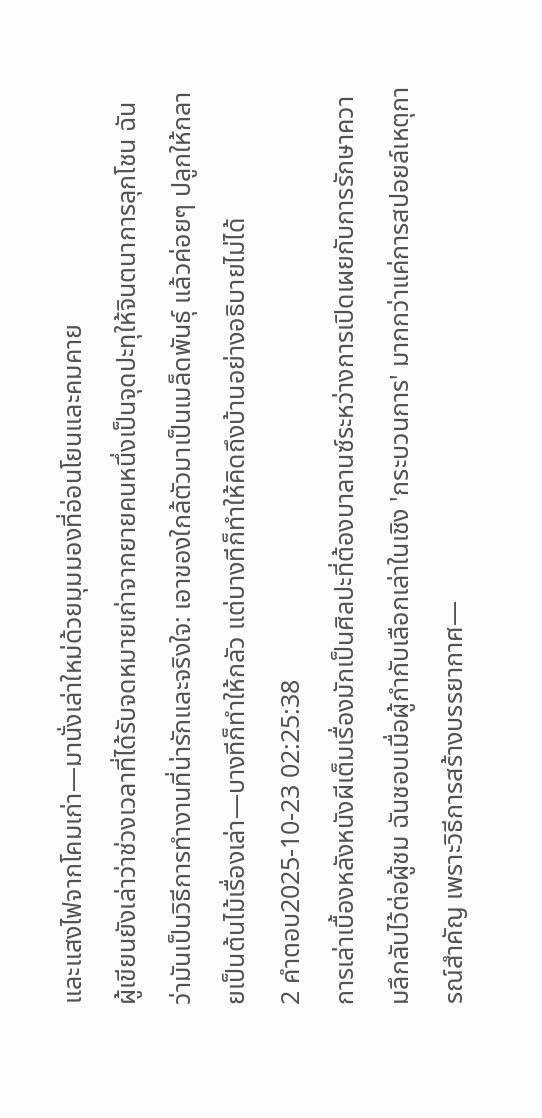และแสงไฟจากโคมเก่า—มานั่งเล่าใหม่ด้วยมุมมองที่อ่อนโยนและคมคาย
ผู้เขียนยังเล่าว่าช่วงเวลาที่ได้รับจดหมายเก่าจากยายคนหนึ่งเป็นจุดปะทุให้จินตนาการลุกโชน ฉันว่ามันเป็นวิธีการทำงานที่น่ารักและจริงใจ: เอาของใกล้ตัวมาเป็นเมล็ดพันธุ์ แล้วค่อยๆ ปลูกให้กลายเป็นต้นไม้เรื่องเล่า—บางทีก็ทำให้กลัว แต่บางทีก็ทำให้คิดถึงบ้านอย่างอธิบายไม่ได้
2 คำตอบ2025-10-23 02:25:38
การเล่าเบื้องหลังหนังผีเต็มเรื่องมักเป็นศิลปะที่ต้องบาลานซ์ระหว่างการเปิดเผยกับการรักษาความลึกลับไว้ต่อผู้ชม ฉันชอบเมื่อผู้กำกับเลือกเล่าในเชิง 'กระบวนการ' มากกว่าแค่การสปอยล์เหตุการณ์สำคัญ เพราะวิธีการสร้างบรรยากาศ—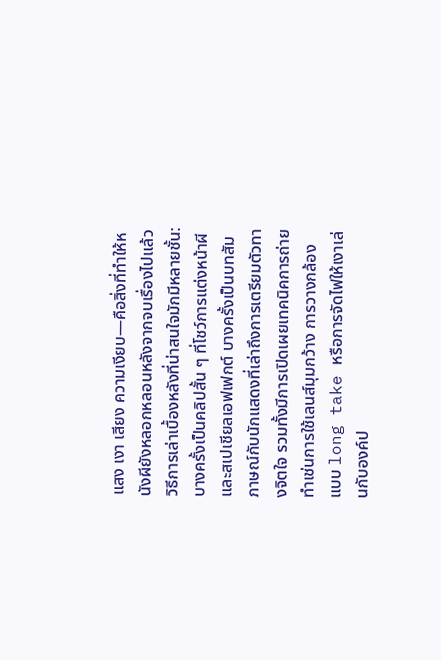แสง เงา เสียง ความเงียบ—คือสิ่งที่ทำให้หนังผียังหลอกหลอนหลังจากจบเรื่องไปแล้ว
วิธีการเล่าเบื้องหลังที่น่าสนใจมักมีหลายชั้น: บางครั้งเป็นคลิปสั้น ๆ ที่โชว์การแต่งหน้าผีและสเปเชียลเอฟเฟกต์ บางครั้งเป็นบทสัมภาษณ์กับนักแสดงที่เล่าถึงการเตรียมตัวทางจิตใจ รวมทั้งมีการเปิดเผยเทคนิคการถ่ายทำเช่นการใช้เลนส์มุมกว้าง การวางกล้องแบบ long take หรือการจัดไฟให้เงาเล่นกับองค์ป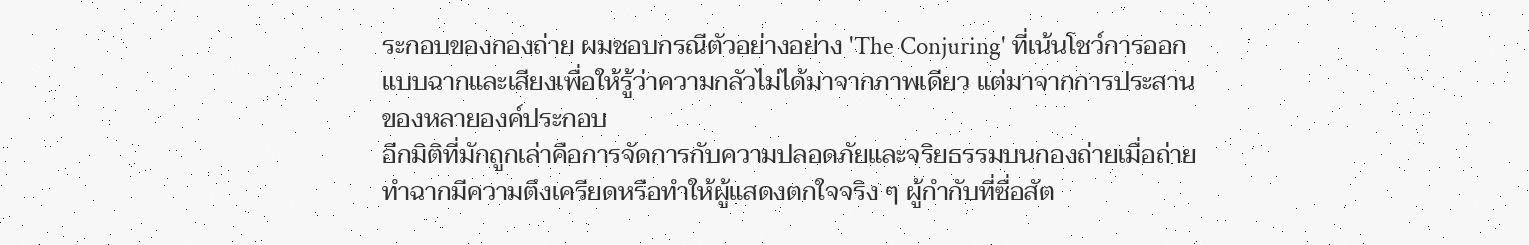ระกอบของกองถ่าย ผมชอบกรณีตัวอย่างอย่าง 'The Conjuring' ที่เน้นโชว์การออกแบบฉากและเสียงเพื่อให้รู้ว่าความกลัวไม่ได้มาจากภาพเดียว แต่มาจากการประสานของหลายองค์ประกอบ
อีกมิติที่มักถูกเล่าคือการจัดการกับความปลอดภัยและจริยธรรมบนกองถ่ายเมื่อถ่ายทำฉากมีความตึงเครียดหรือทำให้ผู้แสดงตกใจจริง ๆ ผู้กำกับที่ซื่อสัต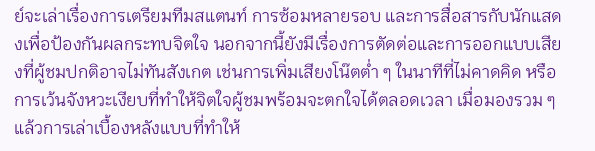ย์จะเล่าเรื่องการเตรียมทีมสแตนท์ การซ้อมหลายรอบ และการสื่อสารกับนักแสดงเพื่อป้องกันผลกระทบจิตใจ นอกจากนี้ยังมีเรื่องการตัดต่อและการออกแบบเสียงที่ผู้ชมปกติอาจไม่ทันสังเกต เช่นการเพิ่มเสียงโน๊ตต่ำ ๆ ในนาทีที่ไม่คาดคิด หรือการเว้นจังหวะเงียบที่ทำให้จิตใจผู้ชมพร้อมจะตกใจได้ตลอดเวลา เมื่อมองรวม ๆ แล้วการเล่าเบื้องหลังแบบที่ทำให้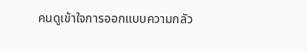คนดูเข้าใจการออกแบบความกลัว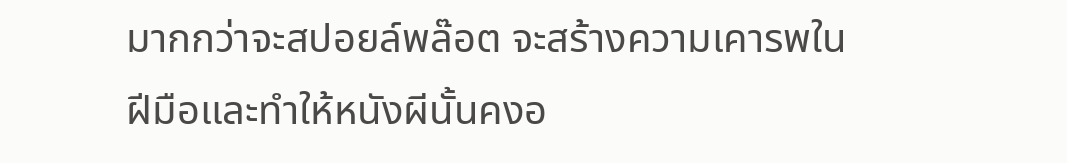มากกว่าจะสปอยล์พล๊อต จะสร้างความเคารพในฝีมือและทำให้หนังผีนั้นคงอ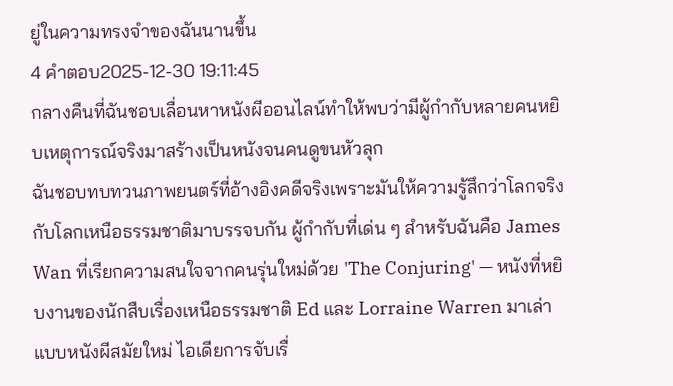ยู่ในความทรงจำของฉันนานขึ้น
4 คำตอบ2025-12-30 19:11:45
กลางคืนที่ฉันชอบเลื่อนหาหนังผีออนไลน์ทำให้พบว่ามีผู้กำกับหลายคนหยิบเหตุการณ์จริงมาสร้างเป็นหนังจนคนดูขนหัวลุก
ฉันชอบทบทวนภาพยนตร์ที่อ้างอิงคดีจริงเพราะมันให้ความรู้สึกว่าโลกจริงกับโลกเหนือธรรมชาติมาบรรจบกัน ผู้กำกับที่เด่น ๆ สำหรับฉันคือ James Wan ที่เรียกความสนใจจากคนรุ่นใหม่ด้วย 'The Conjuring' — หนังที่หยิบงานของนักสืบเรื่องเหนือธรรมชาติ Ed และ Lorraine Warren มาเล่าแบบหนังผีสมัยใหม่ ไอเดียการจับเรื่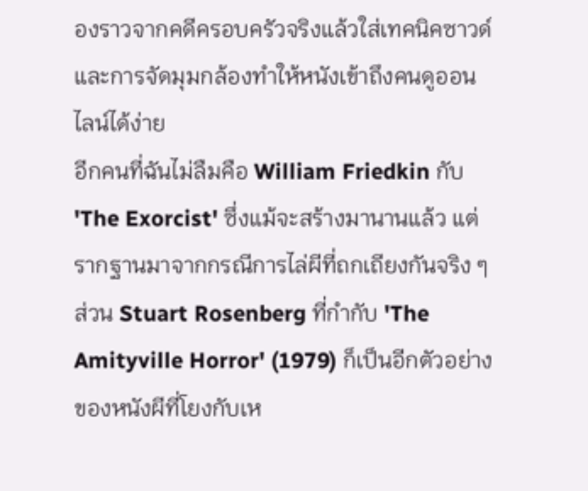องราวจากคดีครอบครัวจริงแล้วใส่เทคนิคซาวด์และการจัดมุมกล้องทำให้หนังเข้าถึงคนดูออนไลน์ได้ง่าย
อีกคนที่ฉันไม่ลืมคือ William Friedkin กับ 'The Exorcist' ซึ่งแม้จะสร้างมานานแล้ว แต่รากฐานมาจากกรณีการไล่ผีที่ถกเถียงกันจริง ๆ ส่วน Stuart Rosenberg ที่กำกับ 'The Amityville Horror' (1979) ก็เป็นอีกตัวอย่างของหนังผีที่โยงกับเห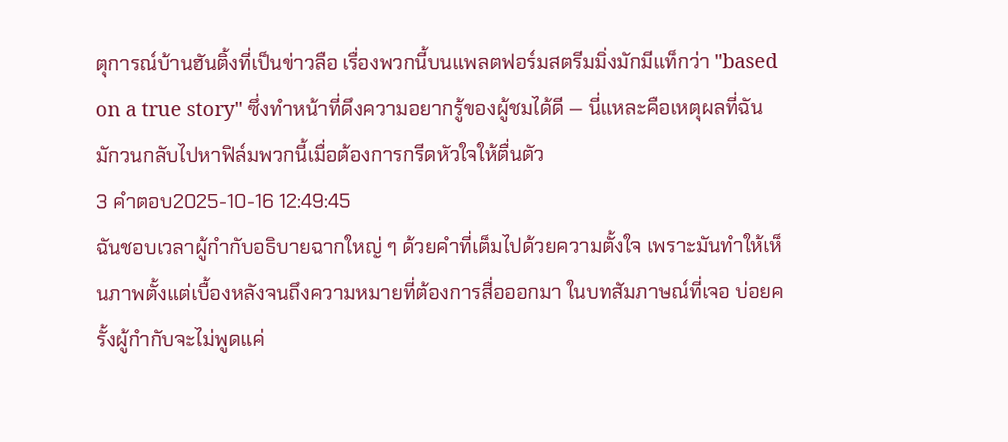ตุการณ์บ้านฮันติ้งที่เป็นข่าวลือ เรื่องพวกนี้บนแพลตฟอร์มสตรีมมิ่งมักมีแท็กว่า "based on a true story" ซึ่งทำหน้าที่ดึงความอยากรู้ของผู้ชมได้ดี — นี่แหละคือเหตุผลที่ฉันมักวนกลับไปหาฟิล์มพวกนี้เมื่อต้องการกรีดหัวใจให้ตื่นตัว
3 คำตอบ2025-10-16 12:49:45
ฉันชอบเวลาผู้กำกับอธิบายฉากใหญ่ ๆ ด้วยคำที่เต็มไปด้วยความตั้งใจ เพราะมันทำให้เห็นภาพตั้งแต่เบื้องหลังจนถึงความหมายที่ต้องการสื่อออกมา ในบทสัมภาษณ์ที่เจอ บ่อยครั้งผู้กำกับจะไม่พูดแค่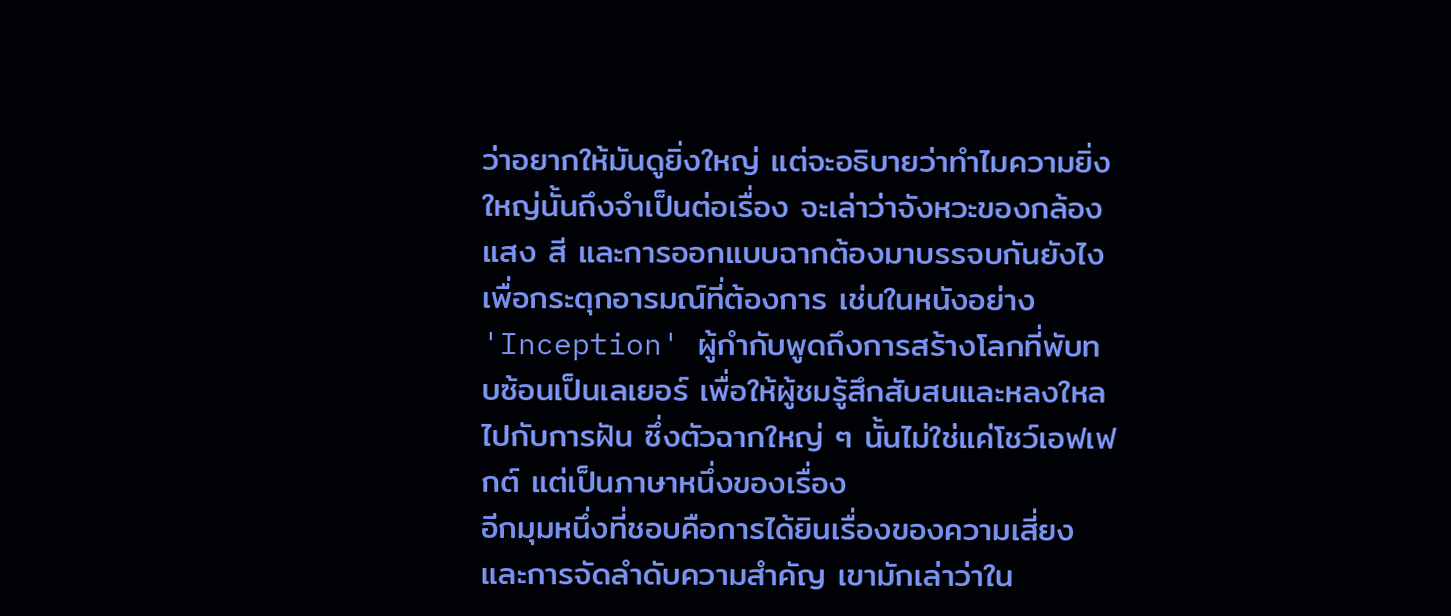ว่าอยากให้มันดูยิ่งใหญ่ แต่จะอธิบายว่าทำไมความยิ่งใหญ่นั้นถึงจำเป็นต่อเรื่อง จะเล่าว่าจังหวะของกล้อง แสง สี และการออกแบบฉากต้องมาบรรจบกันยังไงเพื่อกระตุกอารมณ์ที่ต้องการ เช่นในหนังอย่าง 'Inception' ผู้กำกับพูดถึงการสร้างโลกที่พับทบซ้อนเป็นเลเยอร์ เพื่อให้ผู้ชมรู้สึกสับสนและหลงใหลไปกับการฝัน ซึ่งตัวฉากใหญ่ ๆ นั้นไม่ใช่แค่โชว์เอฟเฟกต์ แต่เป็นภาษาหนึ่งของเรื่อง
อีกมุมหนึ่งที่ชอบคือการได้ยินเรื่องของความเสี่ยงและการจัดลำดับความสำคัญ เขามักเล่าว่าใน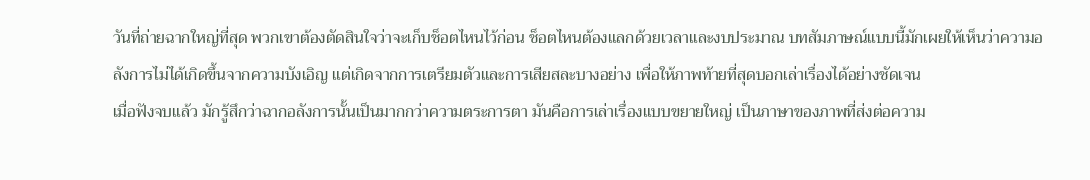วันที่ถ่ายฉากใหญ่ที่สุด พวกเขาต้องตัดสินใจว่าจะเก็บช็อตไหนไว้ก่อน ช็อตไหนต้องแลกด้วยเวลาและงบประมาณ บทสัมภาษณ์แบบนี้มักเผยให้เห็นว่าความอลังการไม่ได้เกิดขึ้นจากความบังเอิญ แต่เกิดจากการเตรียมตัวและการเสียสละบางอย่าง เพื่อให้ภาพท้ายที่สุดบอกเล่าเรื่องได้อย่างชัดเจน
เมื่อฟังจบแล้ว มักรู้สึกว่าฉากอลังการนั้นเป็นมากกว่าความตระการตา มันคือการเล่าเรื่องแบบขยายใหญ่ เป็นภาษาของภาพที่ส่งต่อความ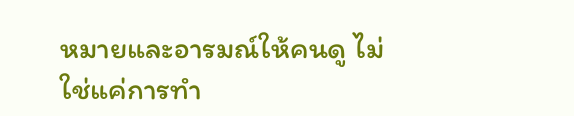หมายและอารมณ์ให้คนดู ไม่ใช่แค่การทำ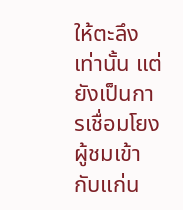ให้ตะลึงเท่านั้น แต่ยังเป็นการเชื่อมโยงผู้ชมเข้ากับแก่น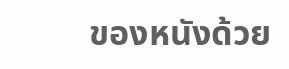ของหนังด้วย